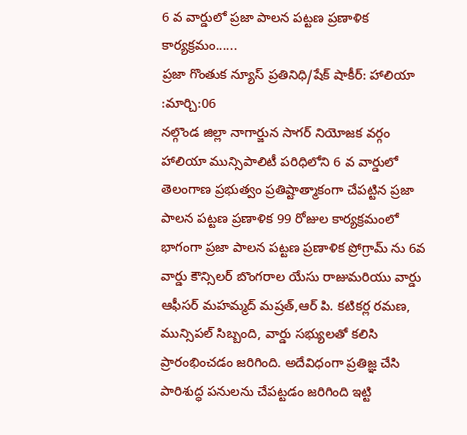6 వ వార్డులో ప్రజా పాలన పట్టణ ప్రణాళిక కార్యక్రమం......
ప్రజా గొంతుక న్యూస్ ప్రతినిధి/షేక్ షాకీర్: హాలియా :మార్చి:06
నల్గొండ జిల్లా నాగార్జున సాగర్ నియోజక వర్గం హాలియా మున్సిపాలిటీ పరిధిలోని 6 వ వార్డులో తెలంగాణ ప్రభుత్వం ప్రతిష్టాత్మాకంగా చేపట్టిన ప్రజా పాలన పట్టణ ప్రణాళిక 99 రోజుల కార్యక్రమంలో భాగంగా ప్రజా పాలన పట్టణ ప్రణాళిక ప్రోగ్రామ్ ను 6వ వార్డు కౌన్సిలర్ బొంగరాల యేసు రాజుమరియు వార్డు ఆఫీసర్ మహమ్మద్ మష్రత్,ఆర్ పి. కటికర్ల రమణ, మున్సిపల్ సిబ్బంది, వార్డు సభ్యులతో కలిసి ప్రారంభించడం జరిగింది. అదేవిధంగా ప్రతిజ్ఞ చేసి పారిశుద్ధ పనులను చేపట్టడం జరిగింది ఇట్టి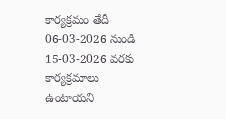కార్యక్రమం తేదీ 06-03-2026 నుండి 15-03-2026 వరకు కార్యక్రమాలు ఉంటాయని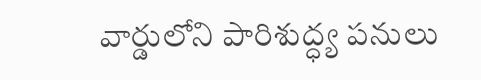వార్డులోని పారిశుద్ధ్య పనులు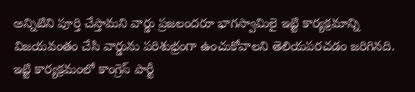అన్నిటిని పూర్తి చేస్తామని వార్డు ప్రజలందరూ భాగస్వామిలై ఇట్టి కార్యక్రమాన్ని విజయవంతం చేసి వార్డును పరిశుభ్రంగా ఉంచుకోవాలని తెలియపరచడం జరిగినది.
ఇట్టి కార్యక్రమంలో కాంగ్రెస్ పార్టీ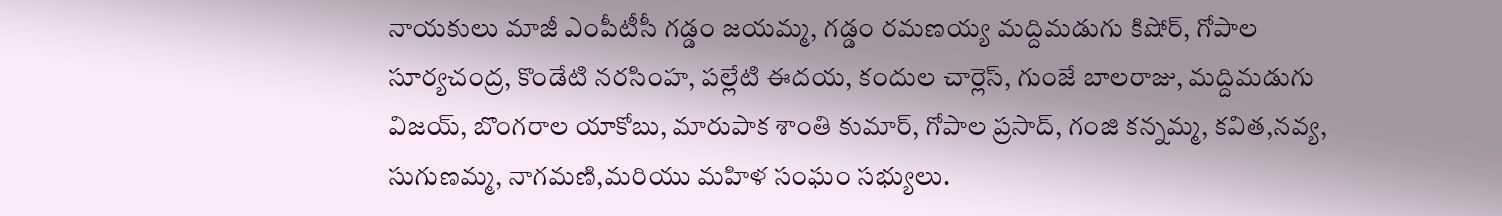నాయకులు మాజీ ఎంపీటీసీ గడ్డం జయమ్మ, గడ్డం రమణయ్య మద్దిమడుగు కిషోర్, గోపాల సూర్యచంద్ర, కొండేటి నరసింహ, పల్లేటి ఈదయ, కందుల చార్లెస్, గుంజే బాలరాజు, మద్దిమడుగు విజయ్, బొంగరాల యాకోబు, మారుపాక శాంతి కుమార్, గోపాల ప్రసాద్, గంజి కన్నమ్మ, కవిత,నవ్య, సుగుణమ్మ, నాగమణి,మరియు మహిళ సంఘం సభ్యులు.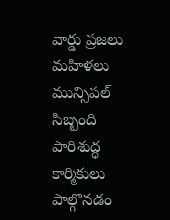వార్డు ప్రజలు మహిళలు మున్సిపల్ సిబ్బంది పారిశుద్ధ కార్మికులు పాల్గొనడం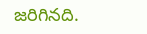జరిగినది.